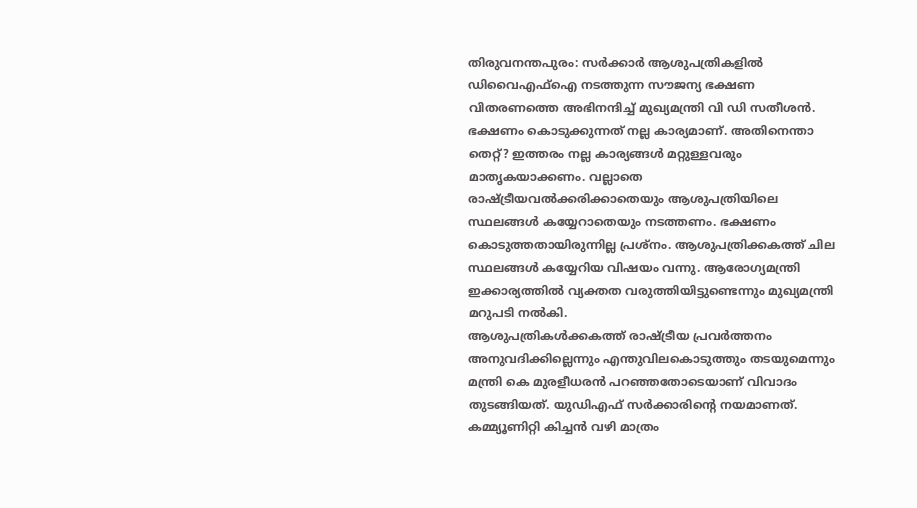തിരുവനന്തപുരം: സർക്കാർ ആശുപത്രികളിൽ ഡിവൈഎഫ്ഐ നടത്തുന്ന സൗജന്യ ഭക്ഷണ വിതരണത്തെ അഭിനന്ദിച്ച് മുഖ്യമന്ത്രി വി ഡി സതീശൻ. ഭക്ഷണം കൊടുക്കുന്നത് നല്ല കാര്യമാണ്. അതിനെന്താ തെറ്റ്? ഇത്തരം നല്ല കാര്യങ്ങൾ മറ്റുള്ളവരും മാതൃകയാക്കണം. വല്ലാതെ രാഷ്ട്രീയവൽക്കരിക്കാതെയും ആശുപത്രിയിലെ സ്ഥലങ്ങൾ കയ്യേറാതെയും നടത്തണം. ഭക്ഷണം കൊടുത്തതായിരുന്നില്ല പ്രശ്നം. ആശുപത്രിക്കകത്ത് ചില സ്ഥലങ്ങൾ കയ്യേറിയ വിഷയം വന്നു. ആരോഗ്യമന്ത്രി ഇക്കാര്യത്തിൽ വ്യക്തത വരുത്തിയിട്ടുണ്ടെന്നും മുഖ്യമന്ത്രി മറുപടി നൽകി.
ആശുപത്രികൾക്കകത്ത് രാഷ്ട്രീയ പ്രവർത്തനം അനുവദിക്കില്ലെന്നും എന്തുവിലകൊടുത്തും തടയുമെന്നും മന്ത്രി കെ മുരളീധരൻ പറഞ്ഞതോടെയാണ് വിവാദം തുടങ്ങിയത്. യുഡിഎഫ് സർക്കാരിന്റെ നയമാണത്. കമ്മ്യൂണിറ്റി കിച്ചൻ വഴി മാത്രം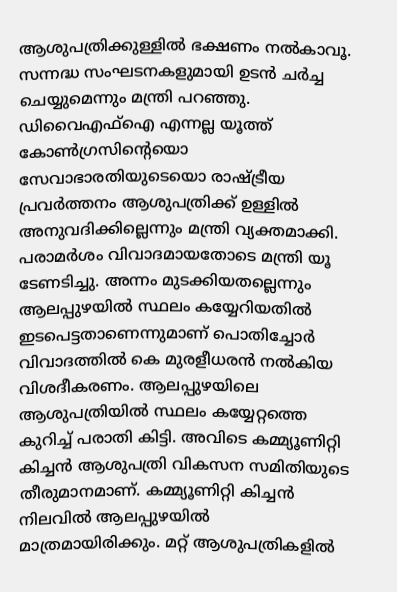ആശുപത്രിക്കുള്ളിൽ ഭക്ഷണം നൽകാവൂ. സന്നദ്ധ സംഘടനകളുമായി ഉടൻ ചർച്ച ചെയ്യുമെന്നും മന്ത്രി പറഞ്ഞു. ഡിവൈഎഫ്ഐ എന്നല്ല യൂത്ത് കോൺഗ്രസിന്റെയൊ സേവാഭാരതിയുടെയൊ രാഷ്ട്രീയ പ്രവർത്തനം ആശുപത്രിക്ക് ഉള്ളിൽ അനുവദിക്കില്ലെന്നും മന്ത്രി വ്യക്തമാക്കി.
പരാമർശം വിവാദമായതോടെ മന്ത്രി യൂ ടേണടിച്ചു. അന്നം മുടക്കിയതല്ലെന്നും ആലപ്പുഴയിൽ സ്ഥലം കയ്യേറിയതിൽ ഇടപെട്ടതാണെന്നുമാണ് പൊതിച്ചോർ വിവാദത്തിൽ കെ മുരളീധരൻ നൽകിയ വിശദീകരണം. ആലപ്പുഴയിലെ ആശുപത്രിയിൽ സ്ഥലം കയ്യേറ്റത്തെ കുറിച്ച് പരാതി കിട്ടി. അവിടെ കമ്മ്യൂണിറ്റി കിച്ചൻ ആശുപത്രി വികസന സമിതിയുടെ തീരുമാനമാണ്. കമ്മ്യൂണിറ്റി കിച്ചൻ നിലവിൽ ആലപ്പുഴയിൽ മാത്രമായിരിക്കും. മറ്റ് ആശുപത്രികളിൽ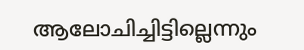ആലോചിച്ചിട്ടില്ലെന്നും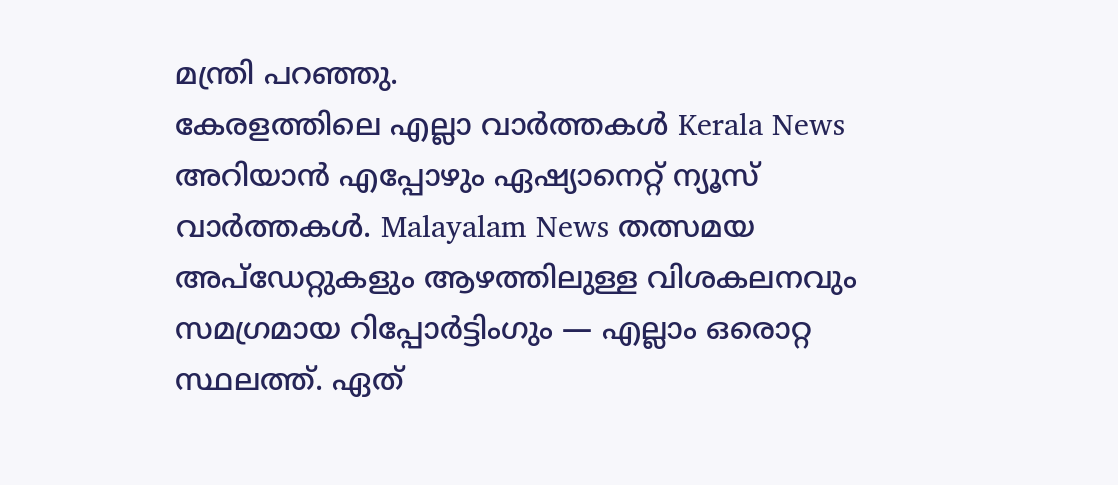മന്ത്രി പറഞ്ഞു.
കേരളത്തിലെ എല്ലാ വാർത്തകൾ Kerala News അറിയാൻ എപ്പോഴും ഏഷ്യാനെറ്റ് ന്യൂസ് വാർത്തകൾ. Malayalam News തത്സമയ അപ്ഡേറ്റുകളും ആഴത്തിലുള്ള വിശകലനവും സമഗ്രമായ റിപ്പോർട്ടിംഗും — എല്ലാം ഒരൊറ്റ സ്ഥലത്ത്. ഏത്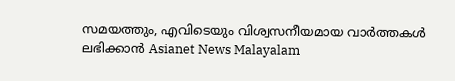സമയത്തും, എവിടെയും വിശ്വസനീയമായ വാർത്തകൾ ലഭിക്കാൻ Asianet News Malayalam